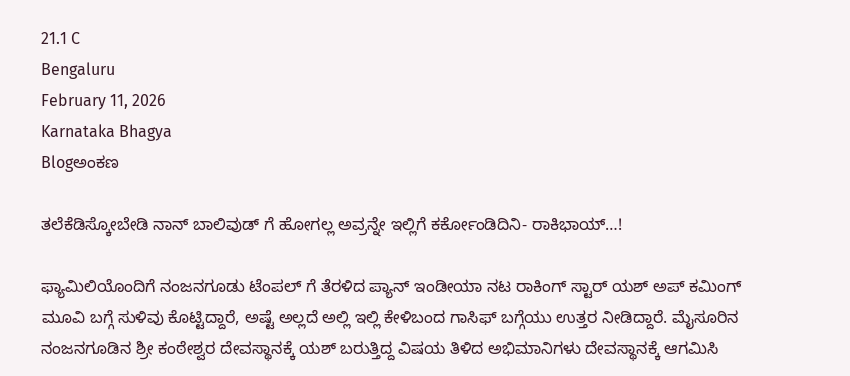21.1 C
Bengaluru
February 11, 2026
Karnataka Bhagya
Blogಅಂಕಣ

ತಲೆಕೆಡಿಸ್ಕೋಬೇಡಿ ‌ನಾನ್ ಬಾಲಿವುಡ್ ಗೆ ಹೋಗಲ್ಲ ಅವ್ರನ್ನೇ ಇಲ್ಲಿಗೆ ಕರ್ಕೋಂಡಿದಿನಿ- ರಾಕಿಭಾಯ್…!

ಫ್ಯಾಮಿಲಿಯೊಂದಿಗೆ ನಂಜನಗೂಡು ಟೆಂಪಲ್ ಗೆ ತೆರಳಿದ ಪ್ಯಾನ್ ಇಂಡೀಯಾ ನಟ ರಾಕಿಂಗ್ ಸ್ಟಾರ್ ಯಶ್ ಅಪ್ ಕಮಿಂಗ್ ಮೂವಿ ಬಗ್ಗೆ ಸುಳಿವು ಕೊಟ್ಟಿದ್ದಾರೆ, ಅಷ್ಟೆ ಅಲ್ಲದೆ ಅಲ್ಲಿ ಇಲ್ಲಿ ಕೇಳಿಬಂದ ಗಾಸಿಫ್ ಬಗ್ಗೆಯು ಉತ್ತರ ನೀಡಿದ್ದಾರೆ. ಮೈಸೂರಿನ‌‌ ನಂಜನಗೂಡಿನ‌ ಶ್ರೀ ಕಂಠೇಶ್ವರ ದೇವಸ್ಥಾನಕ್ಕೆ ಯಶ್ ಬರುತ್ತಿದ್ದ ವಿಷಯ ತಿಳಿದ ಅಭಿಮಾನಿಗಳು ದೇವಸ್ಥಾನಕ್ಕೆ‌ ಆಗಮಿಸಿ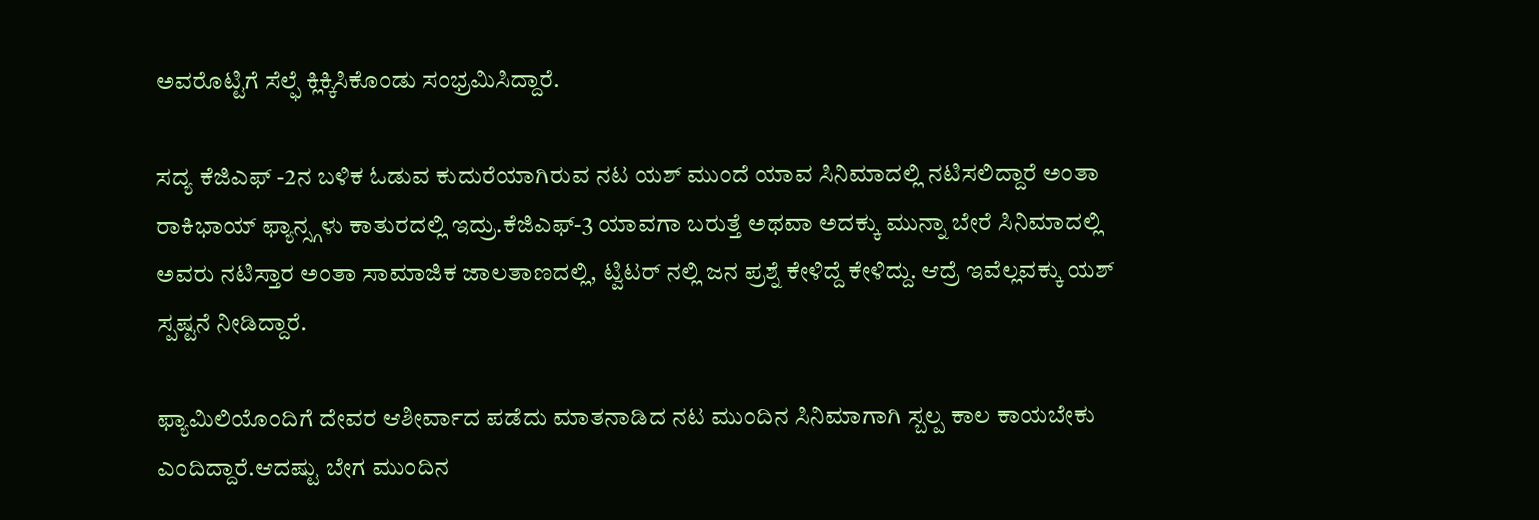ಅವರೊಟ್ಟಿಗೆ ಸೆಲ್ಫೆ ಕ್ಲಿಕ್ಕಿಸಿಕೊಂಡು ಸಂಭ್ರಮಿಸಿದ್ದಾರೆ.

ಸದ್ಯ ಕೆಜಿಎಫ್ -2ನ‌ ಬಳಿಕ ಓಡುವ ಕುದುರೆಯಾಗಿರುವ ನಟ ಯಶ್ ಮುಂದೆ ಯಾವ ಸಿನಿಮಾದಲ್ಲಿ ನಟಿಸಲಿದ್ದಾರೆ ಅಂತಾ ರಾಕಿಭಾಯ್ ಫ್ಯಾನ್ಸ್ಗಳು ಕಾತುರದಲ್ಲಿ ಇದ್ರು.ಕೆಜಿಎಫ್-3 ಯಾವಗಾ ಬರುತ್ತೆ ಅಥವಾ ಅದಕ್ಕು ಮುನ್ನಾ ಬೇರೆ ಸಿನಿಮಾದಲ್ಲಿ ಅವರು ನಟಿಸ್ತಾರ ಅಂತಾ ಸಾಮಾಜಿಕ ಜಾಲತಾಣದಲ್ಲಿ, ಟ್ವಿಟರ್ ನಲ್ಲಿ ಜನ ಪ್ರಶ್ನೆ ಕೇಳಿದ್ದೆ ಕೇಳಿದ್ದು. ಆದ್ರೆ ಇವೆಲ್ಲವಕ್ಕು ಯಶ್ ಸ್ಪಷ್ಟನೆ ನೀಡಿದ್ದಾರೆ.

ಫ್ಯಾಮಿಲಿಯೊಂದಿಗೆ ದೇವರ ಆಶೀರ್ವಾದ ಪಡೆದು‌ ಮಾತನಾಡಿದ ನಟ ಮುಂದಿನ ಸಿನಿಮಾಗಾಗಿ ಸ್ಬಲ್ಪ ಕಾಲ ಕಾಯಬೇಕು ಎಂದಿದ್ದಾರೆ.ಆದಷ್ಟು‌ ಬೇಗ ಮುಂದಿನ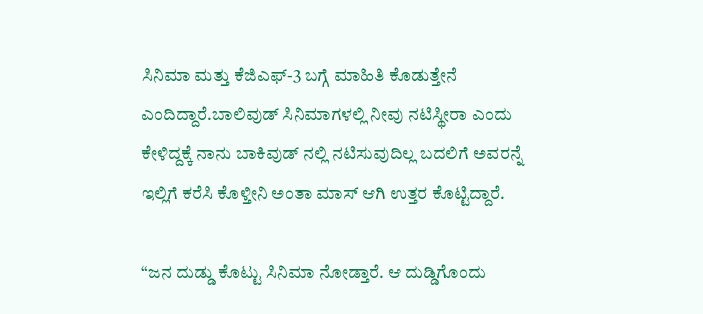ಸಿನಿಮಾ ಮತ್ತು ಕೆಜಿಎಫ್-3 ಬಗ್ಗೆ ಮಾಹಿತಿ ಕೊಡುತ್ತೇನೆ ಎಂದಿದ್ದಾರೆ‌.ಬಾಲಿವುಡ್ ಸಿನಿಮಾಗಳಲ್ಲಿ ನೀವು ನಟಿಸ್ಥೀರಾ ಎಂದು ಕೇಳಿದ್ದಕ್ಕೆ ನಾನು ಬಾಕಿವುಡ್ ನಲ್ಲಿ ನಟಿಸುವುದಿಲ್ಲ ಬದಲಿಗೆ ಅವರನ್ನೆ ಇಲ್ಲಿಗೆ ಕರೆಸಿ ಕೊಳ್ತೀನಿ ಅಂತಾ ಮಾಸ್ ಆಗಿ ಉತ್ತರ ಕೊಟ್ಟಿದ್ದಾರೆ.

“ಜನ ದುಡ್ಡು ಕೊಟ್ಟು ಸಿನಿಮಾ ನೋಡ್ತಾರೆ. ಆ ದುಡ್ಡಿಗೊಂದು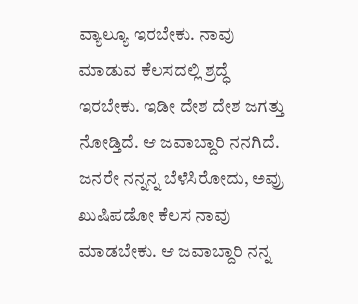ವ್ಯಾಲ್ಯೂ ಇರಬೇಕು. ನಾವು ಮಾಡುವ ಕೆಲಸದಲ್ಲಿ ಶ್ರದ್ಧೆ ಇರಬೇಕು. ಇಡೀ ದೇಶ ದೇಶ ಜಗತ್ತು ನೋಡ್ತಿದೆ. ಆ ಜವಾಬ್ದಾರಿ ನನಗಿದೆ. ಜನರೇ ನನ್ನನ್ನ ಬೆಳೆಸಿರೋದು, ಅವ್ರು ಖುಷಿಪಡೋ ಕೆಲಸ ನಾವು ಮಾಡಬೇಕು. ಆ ಜವಾಬ್ದಾರಿ ನನ್ನ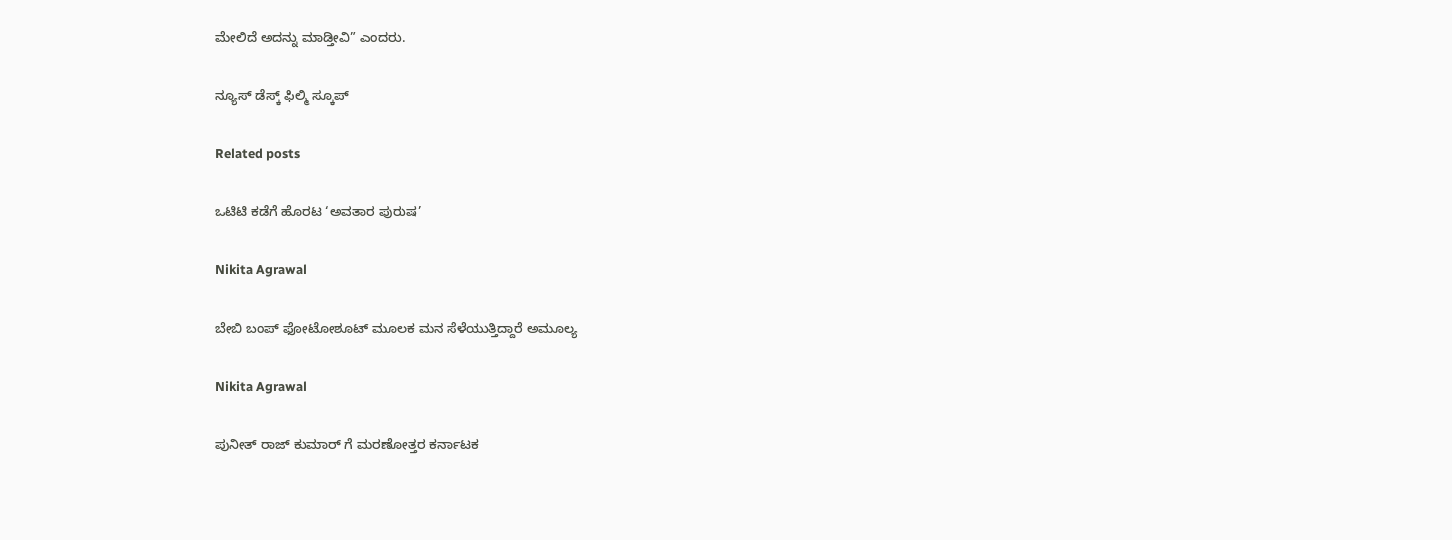ಮೇಲಿದೆ ಅದನ್ನು ಮಾಡ್ತೀವಿ” ಎಂದರು.

ನ್ಯೂಸ್ ಡೆಸ್ಕ್ ಫಿಲ್ಮಿ ಸ್ಕೂಪ್

Related posts

ಒಟಿಟಿ ಕಡೆಗೆ ಹೊರಟ ‘ಅವತಾರ ಪುರುಷ’

Nikita Agrawal

ಬೇಬಿ ಬಂಪ್ ಫೋಟೋಶೂಟ್ ಮೂಲಕ ಮನ ಸೆಳೆಯುತ್ತಿದ್ದಾರೆ ಅಮೂಲ್ಯ

Nikita Agrawal

ಪುನೀತ್ ರಾಜ್ ಕುಮಾರ್ ಗೆ ಮರಣೋತ್ತರ ಕರ್ನಾಟಕ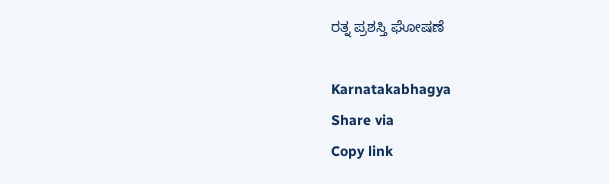ರತ್ನ ಪ್ರಶಸ್ತಿ ಘೋಷಣೆ

Karnatakabhagya
Share via
Copy link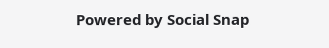Powered by Social Snap